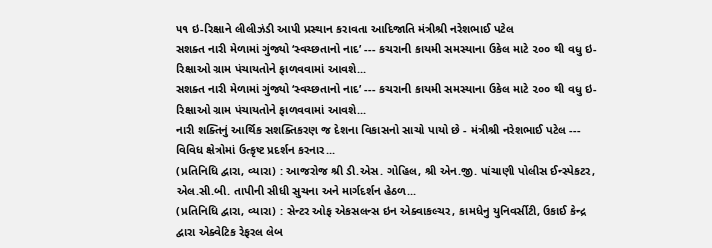૫૧ ઇ-રિક્ષાને લીલીઝંડી આપી પ્રસ્થાન કરાવતા આદિજાતિ મંત્રીશ્રી નરેશભાઈ પટેલ
સશક્ત નારી મેળામાં ગુંજ્યો ‘સ્વચ્છતાનો નાદ’ --- કચરાની કાયમી સમસ્યાના ઉકેલ માટે ૨૦૦ થી વધુ ઇ-રિક્ષાઓ ગ્રામ પંચાયતોને ફાળવવામાં આવશે...
સશક્ત નારી મેળામાં ગુંજ્યો ‘સ્વચ્છતાનો નાદ’ --- કચરાની કાયમી સમસ્યાના ઉકેલ માટે ૨૦૦ થી વધુ ઇ-રિક્ષાઓ ગ્રામ પંચાયતોને ફાળવવામાં આવશે...
નારી શક્તિનું આર્થિક સશક્તિકરણ જ દેશના વિકાસનો સાચો પાયો છે - મંત્રીશ્રી નરેશભાઈ પટેલ --- વિવિધ ક્ષેત્રોમાં ઉત્કૃષ્ટ પ્રદર્શન કરનાર...
(પ્રતિનિધિ દ્વારા, વ્યારા) : આજરોજ શ્રી ડી.એસ. ગોહિલ, શ્રી એન.જી. પાંચાણી પોલીસ ઈન્સ્પેકટર, એલ.સી.બી. તાપીની સીધી સુચના અને માર્ગદર્શન હેઠળ...
(પ્રતિનિધિ દ્વારા, વ્યારા) : સેન્ટર ઓફ એકસલન્સ ઇન એક્વાકલ્ચર, કામધેનુ યુનિવર્સીટી, ઉકાઈ કેન્દ્ર દ્વારા એક્વેટિક રેફરલ લેબ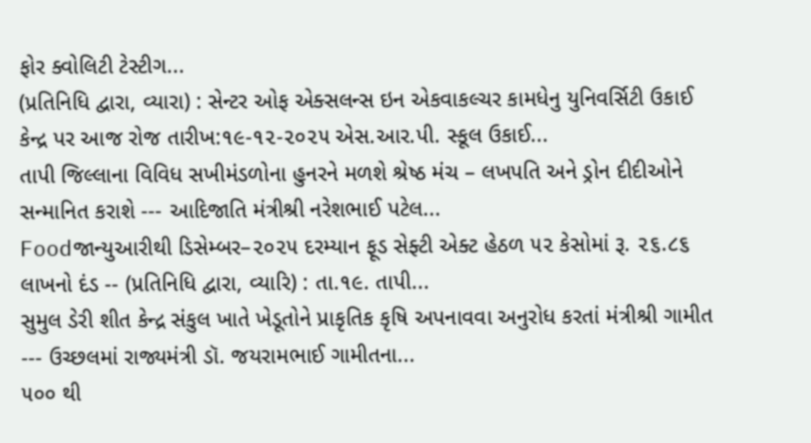ફોર ક્વોલિટી ટેસ્ટીગ...
(પ્રતિનિધિ દ્વારા, વ્યારા) : સેન્ટર ઓફ એક્સલન્સ ઇન એકવાકલ્ચર કામધેનુ યુનિવર્સિટી ઉકાઈ કેન્દ્ર પર આજ રોજ તારીખ:૧૯-૧૨-૨૦૨૫ એસ.આર.પી. સ્કૂલ ઉકાઈ...
તાપી જિલ્લાના વિવિધ સખીમંડળોના હુનરને મળશે શ્રેષ્ઠ મંચ – લખપતિ અને ડ્રોન દીદીઓને સન્માનિત કરાશે --- આદિજાતિ મંત્રીશ્રી નરેશભાઈ પટેલ...
Foodજાન્યુઆરીથી ડિસેમ્બર–૨૦૨૫ દરમ્યાન ફૂડ સેફ્ટી એક્ટ હેઠળ ૫૨ કેસોમાં રૂ. ૨૬.૮૬ લાખનો દંડ -- (પ્રતિનિધિ દ્વારા, વ્યારિ) : તા.૧૯. તાપી...
સુમુલ ડેરી શીત કેન્દ્ર સંકુલ ખાતે ખેડૂતોને પ્રાકૃતિક કૃષિ અપનાવવા અનુરોધ કરતાં મંત્રીશ્રી ગામીત --- ઉચ્છલમાં રાજ્યમંત્રી ડૉ. જયરામભાઈ ગામીતના...
૫૦૦ થી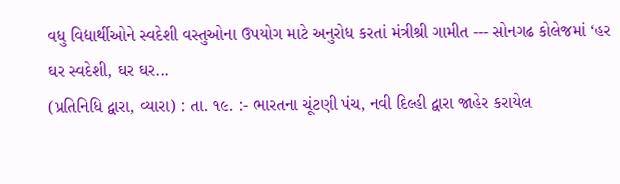વધુ વિદ્યાર્થીઓને સ્વદેશી વસ્તુઓના ઉપયોગ માટે અનુરોધ કરતાં મંત્રીશ્રી ગામીત --- સોનગઢ કોલેજમાં ‘હર ઘર સ્વદેશી, ઘર ઘર...
(પ્રતિનિધિ દ્વારા, વ્યારા) : તા. ૧૯. :- ભારતના ચૂંટણી પંચ, નવી દિલ્હી દ્વારા જાહેર કરાયેલ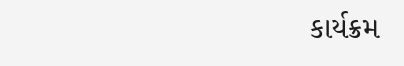કાર્યક્રમ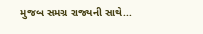મુજબ સમગ્ર રાજ્યની સાથે...